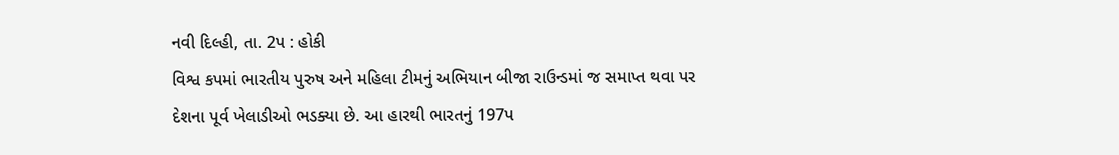નવી દિલ્હી, તા. 2પ : હોકી
વિશ્વ કપમાં ભારતીય પુરુષ અને મહિલા ટીમનું અભિયાન બીજા રાઉન્ડમાં જ સમાપ્ત થવા પર
દેશના પૂર્વ ખેલાડીઓ ભડક્યા છે. આ હારથી ભારતનું 197પ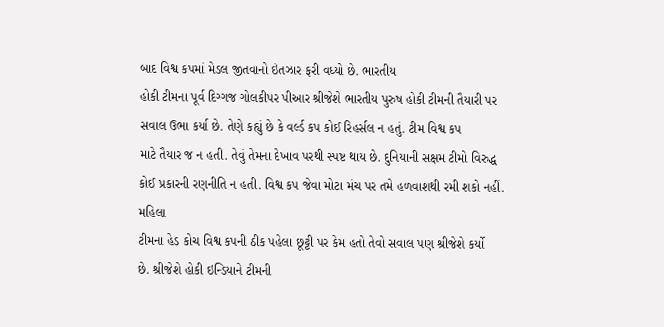બાદ વિશ્વ કપમાં મેડલ જીતવાનો ઇંતઝાર ફરી વધ્યો છે. ભારતીય
હોકી ટીમના પૂર્વ દિગ્ગજ ગોલકીપર પીઆર શ્રીજેશે ભારતીય પુરુષ હોકી ટીમની તૈયારી પર
સવાલ ઉભા કર્યા છે. તેણે કહ્યું છે કે વર્લ્ડ કપ કોઈ રિહર્સલ ન હતું. ટીમ વિશ્વ કપ
માટે તૈયાર જ ન હતી. તેવું તેમના દેખાવ પરથી સ્પષ્ટ થાય છે. દુનિયાની સક્ષમ ટીમો વિરુદ્ધ
કોઈ પ્રકારની રણનીતિ ન હતી. વિશ્વ કપ જેવા મોટા મંચ પર તમે હળવાશથી રમી શકો નહીં. મહિલા
ટીમના હેડ કોચ વિશ્વ કપની ઠીક પહેલા છૂટ્ટી પર કેમ હતો તેવો સવાલ પણ શ્રીજેશે કર્યો
છે. શ્રીજેશે હોકી ઇન્ડિયાને ટીમની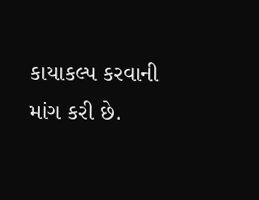કાયાકલ્પ કરવાની માંગ કરી છે.